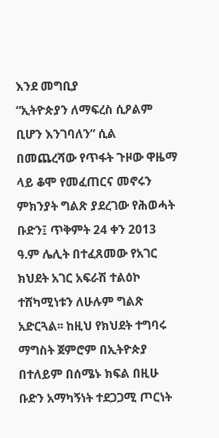እንደ መግቢያ
“ኢትዮጵያን ለማፍረስ ሲዖልም ቢሆን እንገባለን” ሲል በመጨረሻው የጥፋት ጉዞው ዋዜማ ላይ ቆሞ የመፈጠርና መኖሩን ምክንያት ግልጽ ያደረገው የሕወሓት ቡድን፤ ጥቅምት 24 ቀን 2013 ዓ.ም ሌሊት በተፈጸመው የአገር ክህደት አገር አፍራሽ ተልዕኮ ተሸካሚነቱን ለሁሉም ግልጽ አድርጓል፡፡ ከዚህ የክህደት ተግባሩ ማግስት ጀምሮም በኢትዮጵያ በተለይም በሰሜኑ ክፍል በዚሁ ቡድን አማካኝነት ተደጋጋሚ ጦርነት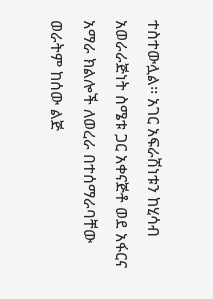ተስተውሏል፡፡ አገር አፍራሽነቱን ከሂሳብ አወራራጅነት ስሜቱ ጋር አቀናጅቶ ወደ አፋርና አማራ ክልሎች ለወረራ በተሰማራባቸው ወራትም ከሰው ልጅ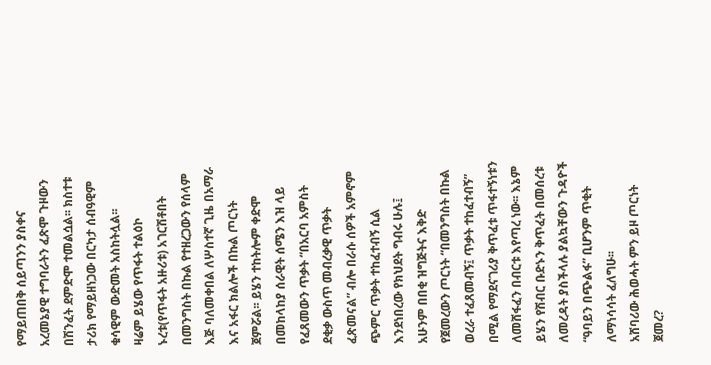የማይጠበቅ ሰይጣንን ያስቀና አረመኔያዊ ተግባራትን ፈጽሞ ጉዞውን በሽንፈት ደምድሞ ተመልሷል፡፡ ክስተቱ ታሪክ የማይዘነጋው በርካታ ሰብዓዊም ቁሳዊም ውድመት አስከትሏል፡፡
ዛሬም ይሄው የጥፋት ተልዕኮ ኑረቱ(የጥፋት አዙሪቱ) አገርሽቶበት በመንግስት በኩል የተዘረጋውን የሰላም እጅ ባለመቀበል ለሦስተኛ ጊዜ በአማራ እና አፋር ክልሎች በኩል ጦርነት ጀምሯል፡፡ ይሄን ተከትሎም ቀድሞ በመከላከያ ሰራዊት ሰሜን እዝ ላይ የፈጸመውን ጥቃት “በአርባ አምስት ደቂቃ ውስጥ መብረቃዊ ጥቃት ፈጽመናል” ብሎ በራሱ ሰዎች አምኖም ጭምር ጥቃት ተከፈተብኝ ሲል እንደነበረው የክህደት ግብሩ ሁሉ፤ አሁንም በበቂ ዝግጅትና እቅድ የጀመረውን ጦርነት “በመንግስት በኩል ወረራ ተፈጸመብኝ፤ ጥቃት ተከፈተብኝ” በሚል የማደናገሪያ ቅጥፈቱ ጥፋተኝነቱን ለመሸፋፈን በብርቱ እየጣረ ነው፡፡ እኔም ይሄን የሽብር ቡድኑን ቅጥፈት በመሰረቱ ለመረዳት ያስችላሉ ያልኳቸውን ጉዳዮች “ዓባይን በጭልፋ” ቢሆንም ጥቂት ለማነሳሳት ፈለግሁ፡፡
አሸባሪው ሕወሓት ምን ይዞ ጦርነት ጀመረ?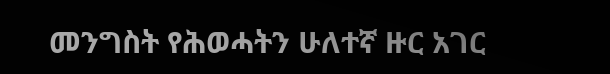መንግስት የሕወሓትን ሁለተኛ ዙር አገር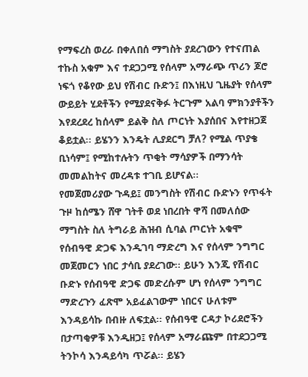የማፍረስ ወረራ በቀለበሰ ማግስት ያደረገውን የተናጠል ተኩስ አቁም እና ተደጋጋሚ የሰላም አማራጭ ጥሪን ጆሮ ነፍጎ የቆየው ይህ የሽብር ቡድን፤ በእነዚህ ጊዜያት የሰላም ውይይት ሂደቶችን የሚያደናቅፉ ትርጉም አልባ ምክንያቶችን እየደረደረ ከሰላም ይልቅ ስለ ጦርነት እያሰበና እየተዘጋጀ ቆይቷል፡፡ ይሄንን እንዴት ሊያደርግ ቻለ? የሚል ጥያቄ ቢነሳም፤ የሚከተሉትን ጥቂት ማሳያዎች በማንሳት መመልከትና መረዳቱ ተገቢ ይሆናል፡፡
የመጀመሪያው ጉዳይ፤ መንግስት የሽብር ቡድኑን የጥፋት ጉዞ ከሰሜን ሸዋ ገትቶ ወደ ነበረበት ዋሻ በመለሰው ማግስት ስለ ትግራይ ሕዝብ ሲባል ጦርነት አቁሞ የሰብዓዊ ድጋፍ እንዲገባ ማድረግ እና የሰላም ንግግር መጀመርን ነበር ታሳቢ ያደረገው፡፡ ይሁን እንጂ የሽብር ቡድኑ የሰብዓዊ ድጋፍ መድረሱም ሆነ የሰላም ንግግር ማድረጉን ፈጽሞ አይፈልገውም ነበርና ሁለቱም እንዳይሳኩ በብዙ ለፍቷል፡፡ የሰብዓዊ ርዳታ ኮሪደሮችን በታጣቂዎቹ እንዲዘጋ፤ የሰላም አማራጩም በተደጋጋሚ ትንኮሳ እንዳይሳካ ጥሯል፡፡ ይሄን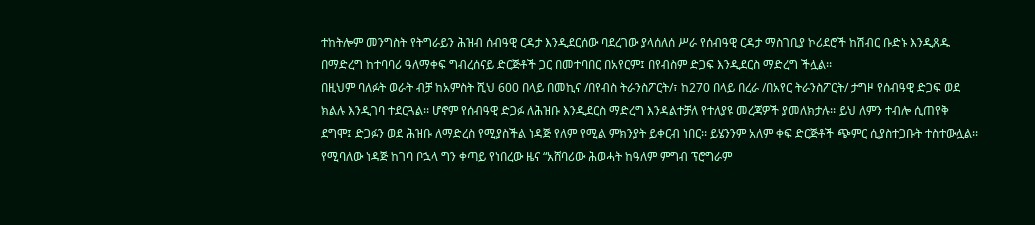ተከትሎም መንግስት የትግራይን ሕዝብ ሰብዓዊ ርዳታ እንዲደርሰው ባደረገው ያላሰለሰ ሥራ የሰብዓዊ ርዳታ ማስገቢያ ኮሪደሮች ከሽብር ቡድኑ እንዲጸዱ በማድረግ ከተባባሪ ዓለማቀፍ ግብረሰናይ ድርጅቶች ጋር በመተባበር በአየርም፤ በየብስም ድጋፍ እንዲደርስ ማድረግ ችሏል፡፡
በዚህም ባለፉት ወራት ብቻ ከአምስት ሺህ 600 በላይ በመኪና /በየብስ ትራንስፖርት/፣ ከ270 በላይ በረራ /በአየር ትራንስፖርት/ ታግዞ የሰብዓዊ ድጋፍ ወደ ክልሉ እንዲገባ ተደርጓል፡፡ ሆኖም የሰብዓዊ ድጋፉ ለሕዝቡ እንዲደርስ ማድረግ እንዳልተቻለ የተለያዩ መረጃዎች ያመለክታሉ፡፡ ይህ ለምን ተብሎ ሲጠየቅ ደግሞ፤ ድጋፉን ወደ ሕዝቡ ለማድረስ የሚያስችል ነዳጅ የለም የሚል ምክንያት ይቀርብ ነበር፡፡ ይሄንንም አለም ቀፍ ድርጅቶች ጭምር ሲያስተጋቡት ተስተውሏል፡፡ የሚባለው ነዳጅ ከገባ ቦኋላ ግን ቀጣይ የነበረው ዜና “አሸባሪው ሕወሓት ከዓለም ምግብ ፕሮግራም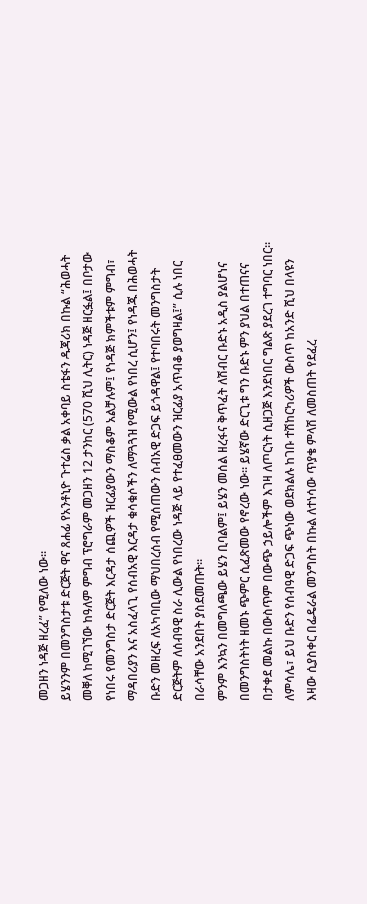መጋዘን ነዳጅ ዘረፈ” የሚለው ነው፡፡
ይሄንንም በመንግስታቱ ድርጅት ዋና ጸሐፊ የአንቶኒዮ ጉተሬስ ቃል አቀባይ ስቴፋን ዱጃሪክ በኩል “ሕወሓት መቐለ ከሚገኘው ከዓለም ምግብ ፕሮግራም መጋዘን 12 ታንከር (570 ሺህ ሊትር) ነዳጅ ዘርፏል፤ በቦታው የነበሩ የመንግስታ ድርጅት እርዳታ ሰጪዎች ዝርፊያውን ማስቆም አልቻሉም፤ የነዳጅ ክምችቱም ምግብ፣ ማዳበሪያን እና አስፈላጊ የሰብአዊ እርዳታ ቁሳቁሶችን ለማጓጓዝ የሚውል የነበረ ሲሆን፤ የነዳጁ በሕወሓት ቡድን መዘረፍ ለአካባቢው ማህበረሰብ የሚሰጠውን ሰብአዊ ድጋፍ ይጎዳዋል፤ የተባበሩት መንግስታት ድርጅትም ለሰብዓዊ ስራ ሊውል የነበረው ነዳጅ ላይ የተፈፀመውን ዝርፊያ አጥብቆ ያወግዛል፤” ሲሉ ነበር በራሳቸው አንደበት ያስደመጡት፡፡
ምንም እንኳን በመግለጫው ይሄን ቢባልም፤ ይሄን መሰል ዘረፋና ቅጥፈት ለሽብር ቡድኑ አዲስ ያልሆነና በመንግስትነት ዘመኑ ጭምር ሲፈጽመው የኖረው ነው፡፡ ይሄኛው ድርጊቱ ግን ቡድኑ ምን ያህል በተጠናና በታቀደ መልኩ በውስጥም በውጭ ኃይሎችም እገዛ ለጦርነት ሲዘጋጅ እንደነበር ግልጽ ያደረገ ተግባር ነበር፡፡ ለምሳሌ፣ ይህ ቡድን የሰብዓዊ ድጋፍ ጭነው ወደክልሉ ከገቡ ተሽከርካሪዎች ውስጥ ከአንድ ሺህ በላዩን እዛው ሲያስቀር በፌዴራል መንግስት በኩል ለተነሳው ጥያቄ ምላሽ ለመስጠት የደፈረ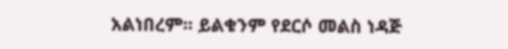አልነበረም፡፡ ይልቁንም የደርሶ መልስ ነዳጅ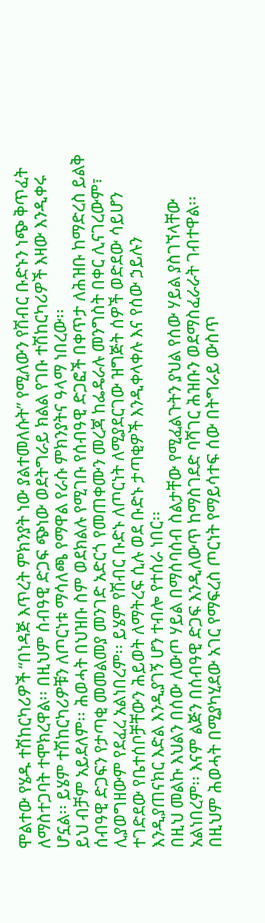ሞልተው የሄዱ ተሽከርካሪዎች “በነዳጅ እጥረት ምክንያት ነው ያልተመለሱት” የሚለውን የሽብር ቡድኑን ነጭ ቅጥፈት ለማስተጋባት ተሞክረዋል፡፡ በዚህም ሰብዓዊ ድጋፍ ጭነው ወደትግራይ ክልል የገቡ ተሽከርካሪዎች እዛው እንዲቀሩ ሆኗል፡፡ ይሄም ተሽከርካሪዎቹን ለጦርነቱ ማሳለጫ የማዋል የራሱ ምክንያትና ዓላማ ነበረው፡፡
ይህ ብቻም አይደለም፡፡ ሕወሓት በህዝቡ ስም ወደክልሉ የሚገቡ የሰብዓዊ ድጋፎች በቀጥታ ለሕዝቡ ከማድረስ ይልቅ ሰብዓዊ ድጋፍን የታጣቂ መመልመያ መንገድ አድርጎ የመጠቀሙን መረጃ ከፌዴራሉ መንግስት በቀር ሊናገረውም፣ ሊያወግዘውም የደፈረ አልነበረም፡፡ ይሄም የሽብር ቡድኑ ለጦርነት ለሚያደርገው ዝግጅት ሰዎች ወድደው ሳይሆን ተገድደው የቤተሰቦቻቸውን ሕይወት ለማትረፍ ሲሉ ወደ ቡድኑ ታጣቂዎች እንዲቀላቀሉ እና የሰው ኃይሉን እንዲያጠናክር እድል እንዲያገኝ ሆን ተብሎ የተሰራ ነበር፡፡
በዚህ መልኩ እህልን በሰው ለውጦ ሃይል በማሰባሰብ ስልታቸው የሚፈልጉትን ያህል የሰው ሃይል ያስገኘላቸው አልነበረም፡፡ እናም ልጅን በሰብዓዊ ድጋፍ እንዲለውጥ ከማስገደድ ባሻገር ሕዝቡን ወደማስፈራራት ገብተዋል፡፡ በዚህም ሕወሓት በሚያካሂደው አገር የማፍረስ ጦርነት የማይሳተፍ ሰው በትግራይ ውስጥ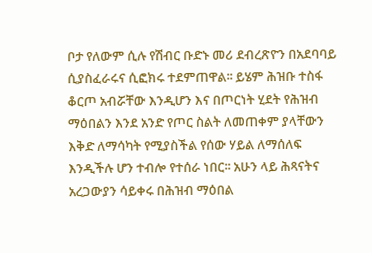ቦታ የለውም ሲሉ የሽብር ቡድኑ መሪ ደብረጽዮን በአደባባይ ሲያስፈራሩና ሲፎክሩ ተደምጠዋል፡፡ ይሄም ሕዝቡ ተስፋ ቆርጦ አብሯቸው እንዲሆን እና በጦርነት ሂደት የሕዝብ ማዕበልን እንደ አንድ የጦር ስልት ለመጠቀም ያላቸውን እቅድ ለማሳካት የሚያስችል የሰው ሃይል ለማሰለፍ እንዲችሉ ሆን ተብሎ የተሰራ ነበር፡፡ አሁን ላይ ሕጻናትና አረጋውያን ሳይቀሩ በሕዝብ ማዕበል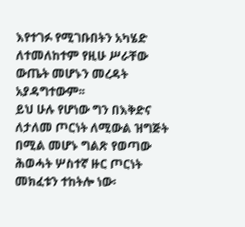እየተገፉ የሚገቡበትን አካሄድ ለተመለከተም የዚሁ ሥራቸው ውጤት መሆኑን መረዳት አያዳግተውም፡፡
ይህ ሁሉ የሆነው ግን በእቅድና ለታለመ ጦርነት ለሚውል ዝግጅት በሚል መሆኑ ግልጽ የወጣው ሕወሓት ሦስተኛ ዙር ጦርነት መክፈቱን ተከትሎ ነው፡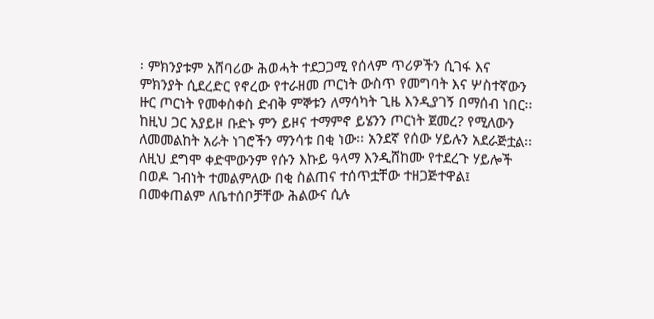፡ ምክንያቱም አሸባሪው ሕወሓት ተደጋጋሚ የሰላም ጥሪዎችን ሲገፋ እና ምክንያት ሲደረድር የኖረው የተራዘመ ጦርነት ውስጥ የመግባት እና ሦስተኛውን ዙር ጦርነት የመቀስቀስ ድብቅ ምኞቱን ለማሳካት ጊዜ እንዲያገኝ በማሰብ ነበር፡፡
ከዚህ ጋር አያይዞ ቡድኑ ምን ይዞና ተማምኖ ይሄንን ጦርነት ጀመረ? የሚለውን ለመመልከት አራት ነገሮችን ማንሳቱ በቂ ነው፡፡ አንደኛ የሰው ሃይሉን አደራጅቷል፡፡ ለዚህ ደግሞ ቀድሞውንም የሱን እኩይ ዓላማ እንዲሸከሙ የተደረጉ ሃይሎች በወዶ ገብነት ተመልምለው በቂ ስልጠና ተሰጥቷቸው ተዘጋጅተዋል፤ በመቀጠልም ለቤተሰቦቻቸው ሕልውና ሲሉ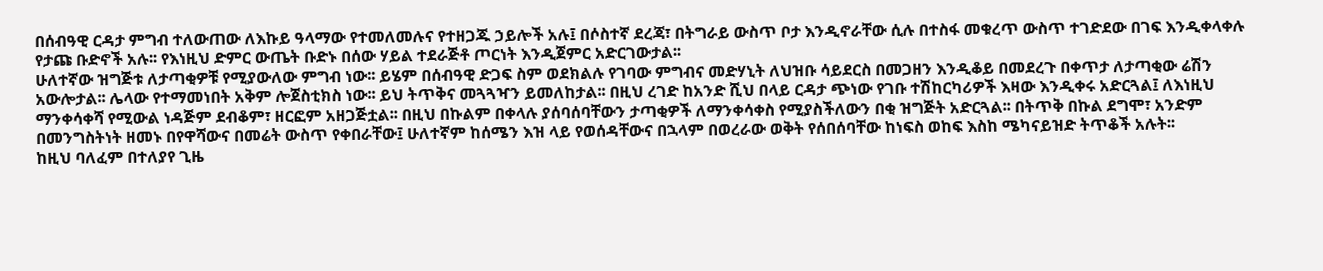በሰብዓዊ ርዳታ ምግብ ተለውጠው ለእኩይ ዓላማው የተመለመሉና የተዘጋጁ ኃይሎች አሉ፤ በሶስተኛ ደረጃ፣ በትግራይ ውስጥ ቦታ እንዲኖራቸው ሲሉ በተስፋ መቁረጥ ውስጥ ተገድደው በገፍ እንዲቀላቀሉ የታጩ ቡድኖች አሉ፡፡ የእነዚህ ድምር ውጤት ቡድኑ በሰው ሃይል ተደራጅቶ ጦርነት እንዲጀምር አድርገውታል፡፡
ሁለተኛው ዝግጅቱ ለታጣቂዎቹ የሚያውለው ምግብ ነው፡፡ ይሄም በሰብዓዊ ድጋፍ ስም ወደክልሉ የገባው ምግብና መድሃኒት ለህዝቡ ሳይደርስ በመጋዘን እንዲቆይ በመደረጉ በቀጥታ ለታጣቂው ሬሽን አውሎታል፡፡ ሌላው የተማመነበት አቅም ሎጀስቲክስ ነው፡፡ ይህ ትጥቅና መጓጓዣን ይመለከታል፡፡ በዚህ ረገድ ከአንድ ሺህ በላይ ርዳታ ጭነው የገቡ ተሽከርካሪዎች እዛው እንዲቀሩ አድርጓል፤ ለእነዚህ ማንቀሳቀሻ የሚውል ነዳጅም ደብቆም፣ ዘርፎም አዘጋጅቷል፡፡ በዚህ በኩልም በቀላሉ ያሰባሰባቸውን ታጣቂዎች ለማንቀሳቀስ የሚያስችለውን በቂ ዝግጅት አድርጓል፡፡ በትጥቅ በኩል ደግሞ፣ አንድም በመንግስትነት ዘመኑ በየዋሻውና በመሬት ውስጥ የቀበራቸው፤ ሁለተኛም ከሰሜን እዝ ላይ የወሰዳቸውና በኋላም በወረራው ወቅት የሰበሰባቸው ከነፍስ ወከፍ እስከ ሜካናይዝድ ትጥቆች አሉት፡፡
ከዚህ ባለፈም በተለያየ ጊዜ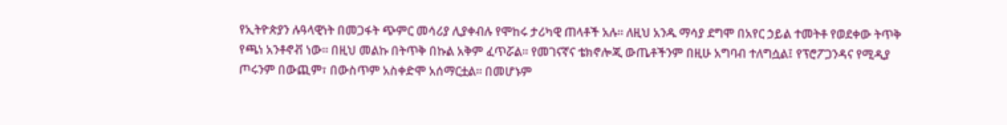የኢትዮጵያን ሉዓላዊነት በመጋፋት ጭምር መሳሪያ ሊያቀብሉ የሞከሩ ታሪካዊ ጠላቶች አሉ፡፡ ለዚህ አንዱ ማሳያ ደግሞ በአየር ኃይል ተመትቶ የወደቀው ትጥቅ የጫነ አንቶኖቭ ነው፡፡ በዚህ መልኩ በትጥቅ በኩል አቅም ፈጥሯል፡፡ የመገናኛና ቴክኖሎጂ ውጤቶችንም በዚሁ አግባብ ተለግሷል፤ የፕሮፖጋንዳና የሚዲያ ጦሩንም በውጪም፣ በውስጥም አስቀድሞ አሰማርቷል፡፡ በመሆኑም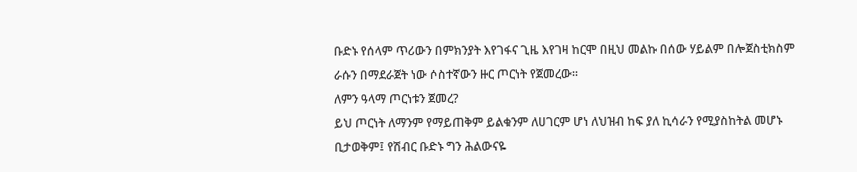ቡድኑ የሰላም ጥሪውን በምክንያት እየገፋና ጊዜ እየገዛ ከርሞ በዚህ መልኩ በሰው ሃይልም በሎጀስቲክስም ራሱን በማደራጀት ነው ሶስተኛውን ዙር ጦርነት የጀመረው፡፡
ለምን ዓላማ ጦርነቱን ጀመረ?
ይህ ጦርነት ለማንም የማይጠቅም ይልቁንም ለሀገርም ሆነ ለህዝብ ከፍ ያለ ኪሳራን የሚያስከትል መሆኑ ቢታወቅም፤ የሽብር ቡድኑ ግን ሕልውናዬ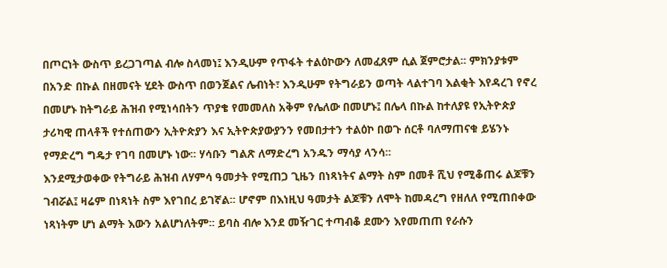በጦርነት ውስጥ ይረጋገጣል ብሎ ስላመነ፤ እንዲሁም የጥፋት ተልዕኮውን ለመፈጸም ሲል ጀምሮታል፡፡ ምክንያቱም በአንድ በኩል በዘመናት ሂደት ውስጥ በወንጀልና ሌብነት፣ እንዲሁም የትግራይን ወጣት ላልተገባ እልቂት እየዳረገ የኖረ በመሆኑ ከትግራይ ሕዝብ የሚነሳበትን ጥያቄ የመመለስ አቅም የሌለው በመሆኑ፤ በሌላ በኩል ከተለያዩ የኢትዮጵያ ታሪካዊ ጠላቶች የተሰጠውን ኢትዮጵያን እና ኢትዮጵያውያንን የመበታተን ተልዕኮ በወጉ ሰርቶ ባለማጠናቁ ይሄንኑ የማድረግ ግዴታ የገባ በመሆኑ ነው፡፡ ሃሳቡን ግልጽ ለማድረግ አንዱን ማሳያ ላንሳ፡፡
እንደሚታወቀው የትግራይ ሕዝብ ለሃምሳ ዓመታት የሚጠጋ ጊዜን በነጻነትና ልማት ስም በመቶ ሺህ የሚቆጠሩ ልጆቹን ገብሯል፤ ዛሬም በነጻነት ስም እየገበረ ይገኛል፡፡ ሆኖም በእነዚህ ዓመታት ልጆቹን ለሞት ከመዳረግ የዘለለ የሚጠበቀው ነጻነትም ሆነ ልማት እውን አልሆነለትም፡፡ ይባስ ብሎ እንደ መዥገር ተጣብቆ ደሙን እየመጠጠ የራሱን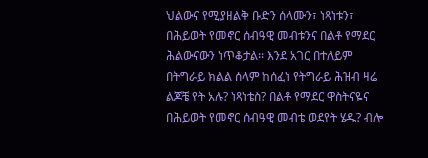ህልውና የሚያዘልቅ ቡድን ሰላሙን፣ ነጻነቱን፣ በሕይወት የመኖር ሰብዓዊ መብቱንና በልቶ የማደር ሕልውናውን ነጥቆታል፡፡ እንደ አገር በተለይም በትግራይ ክልል ሰላም ከሰፈነ የትግራይ ሕዝብ ዛሬ ልጆቼ የት አሉ? ነጻነቴስ? በልቶ የማደር ዋስትናዬና በሕይወት የመኖር ሰብዓዊ መብቴ ወደየት ሄዱ? ብሎ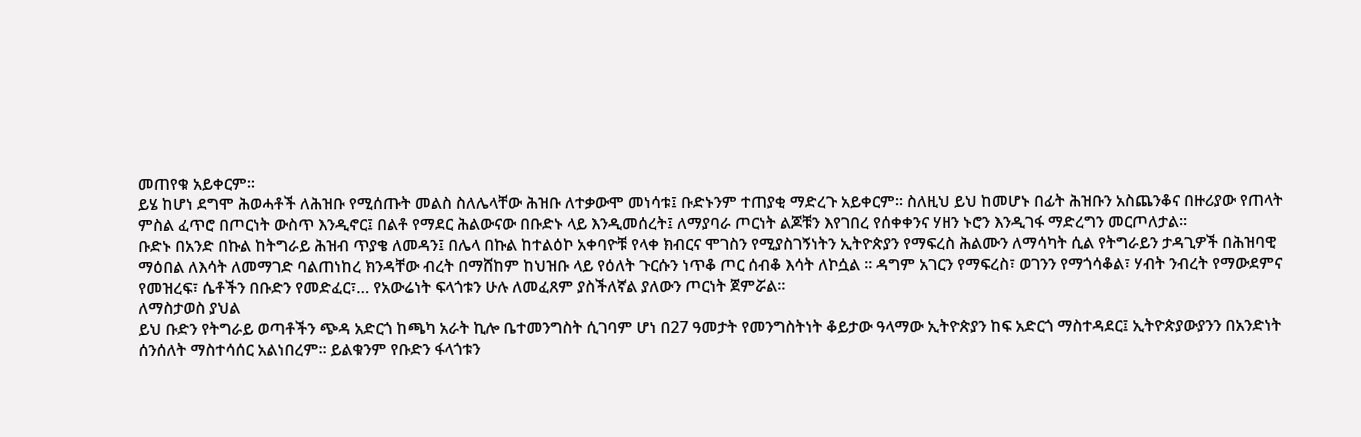መጠየቁ አይቀርም፡፡
ይሄ ከሆነ ደግሞ ሕወሓቶች ለሕዝቡ የሚሰጡት መልስ ስለሌላቸው ሕዝቡ ለተቃውሞ መነሳቱ፤ ቡድኑንም ተጠያቂ ማድረጉ አይቀርም፡፡ ስለዚህ ይህ ከመሆኑ በፊት ሕዝቡን አስጨንቆና በዙሪያው የጠላት ምስል ፈጥሮ በጦርነት ውስጥ እንዲኖር፤ በልቶ የማደር ሕልውናው በቡድኑ ላይ እንዲመሰረት፤ ለማያባራ ጦርነት ልጆቹን እየገበረ የሰቀቀንና ሃዘን ኑሮን እንዲገፋ ማድረግን መርጦለታል፡፡
ቡድኑ በአንድ በኩል ከትግራይ ሕዝብ ጥያቄ ለመዳን፤ በሌላ በኩል ከተልዕኮ አቀባዮቹ የላቀ ክብርና ሞገስን የሚያስገኝነትን ኢትዮጵያን የማፍረስ ሕልሙን ለማሳካት ሲል የትግራይን ታዳጊዎች በሕዝባዊ ማዕበል ለእሳት ለመማገድ ባልጠነከረ ክንዳቸው ብረት በማሸከም ከህዝቡ ላይ የዕለት ጉርሱን ነጥቆ ጦር ሰብቆ እሳት ለኮሷል ፡፡ ዳግም አገርን የማፍረስ፣ ወገንን የማጎሳቆል፣ ሃብት ንብረት የማውደምና የመዝረፍ፣ ሴቶችን በቡድን የመድፈር፣… የአውሬነት ፍላጎቱን ሁሉ ለመፈጸም ያስችለኛል ያለውን ጦርነት ጀምሯል፡፡
ለማስታወስ ያህል
ይህ ቡድን የትግራይ ወጣቶችን ጭዳ አድርጎ ከጫካ አራት ኪሎ ቤተመንግስት ሲገባም ሆነ በ27 ዓመታት የመንግስትነት ቆይታው ዓላማው ኢትዮጵያን ከፍ አድርጎ ማስተዳደር፤ ኢትዮጵያውያንን በአንድነት ሰንሰለት ማስተሳሰር አልነበረም፡፡ ይልቁንም የቡድን ፋላጎቱን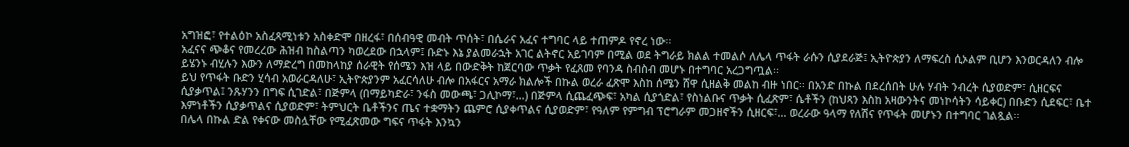አግዝፎ፣ የተልዕኮ አስፈጻሚነቱን አስቀድሞ በዘረፋ፣ በሰብዓዊ መብት ጥሰት፣ በሴራና አፈና ተግባር ላይ ተጠምዶ የኖረ ነው፡፡
አፈናና ጭቆና የመረረው ሕዝብ ከስልጣን ካወረደው በኋላም፤ ቡድኑ እኔ ያልመራኋት አገር ልትኖር አይገባም በሚል ወደ ትግራይ ክልል ተመልሶ ለሌላ ጥፋት ራሱን ሲያደራጅ፤ ኢትዮጵያን ለማፍረስ ሲኦልም ቢሆን እንወርዳለን ብሎ ይሄንኑ ብሂሉን እውን ለማድረግ በመከላከያ ሰራዊት የሰሜን እዝ ላይ በውድቅት ከጀርባው ጥቃት የፈጸመ የባንዳ ስብስብ መሆኑ በተግባር አረጋግጧል፡፡
ይህ የጥፋት ቡድን ሂሳብ አወራርዳለሁ፣ ኢትዮጵያንም አፈርሳለሁ ብሎ በአፋርና አማራ ክልሎች በኩል ወረራ ፈጽሞ እስከ ሰሜን ሸዋ ሲዘልቅ መልከ ብዙ ነበር፡፡ በአንድ በኩል በደረሰበት ሁሉ ሃብት ንብረት ሲያወድም፣ ሲዘርፍና ሲያቃጥል፤ ንጹሃንን በግፍ ሲገድል፣ በጅምላ (በማይካድራ፣ ንፋስ መውጫ፣ ጋሊኮማ፣…) በጅምላ ሲጨፈጭፍ፣ አካል ሲያጎድል፣ የስነልቡና ጥቃት ሲፈጽም፣ ሴቶችን (ከህጻን እስከ አዛውንትና መነኮሳትን ሳይቀር) በቡድን ሲደፍር፣ ቤተ እምነቶችን ሲያቃጥልና ሲያወድም፣ ትምህርት ቤቶችንና ጤና ተቋማትን ጨምሮ ሲያቀጥልና ሲያወድም፣ የዓለም የምግብ ፕሮግራም መጋዘኖችን ሲዘርፍ፣… ወረራው ዓላማ የለሽና የጥፋት መሆኑን በተግባር ገልጿል፡፡
በሌላ በኩል ድል የቀናው መስሏቸው የሚፈጽመው ግፍና ጥፋት እንኳን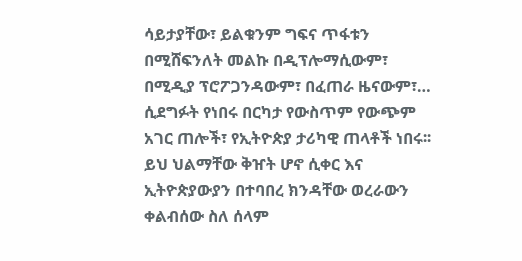ሳይታያቸው፣ ይልቁንም ግፍና ጥፋቱን በሚሸፍንለት መልኩ በዲፕሎማሲውም፣ በሚዲያ ፕሮፖጋንዳውም፣ በፈጠራ ዜናውም፣… ሲደግፉት የነበሩ በርካታ የውስጥም የውጭም አገር ጠሎች፣ የኢትዮጵያ ታሪካዊ ጠላቶች ነበሩ፡፡
ይህ ህልማቸው ቅዠት ሆኖ ሲቀር እና ኢትዮጵያውያን በተባበረ ክንዳቸው ወረራውን ቀልብሰው ስለ ሰላም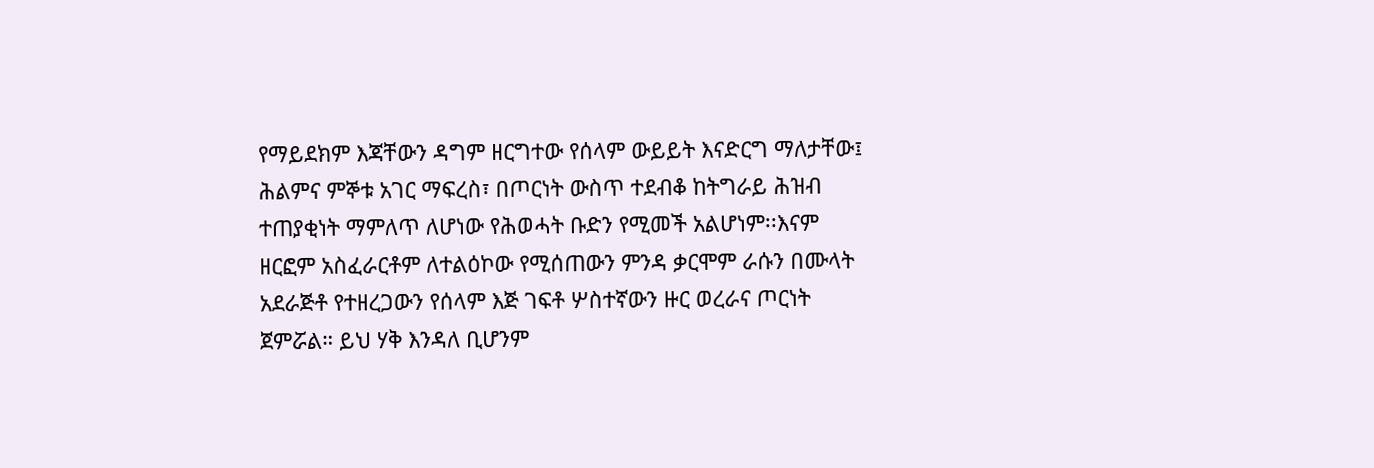የማይደክም እጃቸውን ዳግም ዘርግተው የሰላም ውይይት እናድርግ ማለታቸው፤ ሕልምና ምኞቱ አገር ማፍረስ፣ በጦርነት ውስጥ ተደብቆ ከትግራይ ሕዝብ ተጠያቂነት ማምለጥ ለሆነው የሕወሓት ቡድን የሚመች አልሆነም፡፡እናም ዘርፎም አስፈራርቶም ለተልዕኮው የሚሰጠውን ምንዳ ቃርሞም ራሱን በሙላት አደራጅቶ የተዘረጋውን የሰላም እጅ ገፍቶ ሦስተኛውን ዙር ወረራና ጦርነት ጀምሯል። ይህ ሃቅ እንዳለ ቢሆንም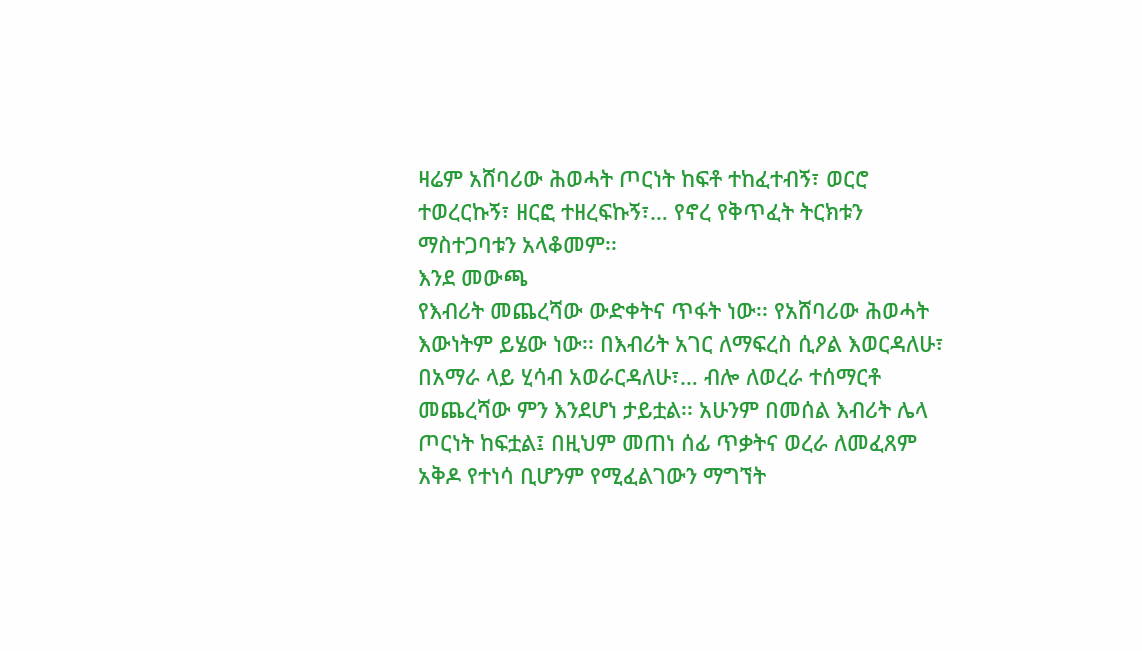ዛሬም አሸባሪው ሕወሓት ጦርነት ከፍቶ ተከፈተብኝ፣ ወርሮ ተወረርኩኝ፣ ዘርፎ ተዘረፍኩኝ፣… የኖረ የቅጥፈት ትርክቱን ማስተጋባቱን አላቆመም፡፡
እንደ መውጫ
የእብሪት መጨረሻው ውድቀትና ጥፋት ነው፡፡ የአሸባሪው ሕወሓት እውነትም ይሄው ነው፡፡ በእብሪት አገር ለማፍረስ ሲዖል እወርዳለሁ፣ በአማራ ላይ ሂሳብ አወራርዳለሁ፣… ብሎ ለወረራ ተሰማርቶ መጨረሻው ምን እንደሆነ ታይቷል፡፡ አሁንም በመሰል እብሪት ሌላ ጦርነት ከፍቷል፤ በዚህም መጠነ ሰፊ ጥቃትና ወረራ ለመፈጸም አቅዶ የተነሳ ቢሆንም የሚፈልገውን ማግኘት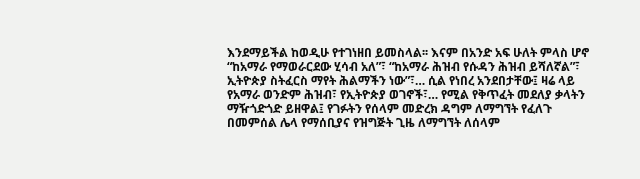እንደማይችል ከወዲሁ የተገነዘበ ይመስላል፡፡ እናም በአንድ አፍ ሁለት ምላስ ሆኖ “ከአማራ የማወራርደው ሂሳብ አለ”፣ “ከአማራ ሕዝብ የሱዳን ሕዝብ ይሻለኛል”፣ ኢትዮጵያ ስትፈርስ ማየት ሕልማችን ነው”፣… ሲል የነበረ አንደበታቸው፤ ዛሬ ላይ የአማራ ወንድም ሕዝብ፣ የኢትዮጵያ ወገኖች፣… የሚል የቅጥፈት መደለያ ቃላትን ማዥጎድጎድ ይዘዋል፤ የገፉትን የሰላም መድረክ ዳግም ለማግኘት የፈለጉ በመምሰል ሌላ የማሰቢያና የዝግጅት ጊዜ ለማግኘት ለሰላም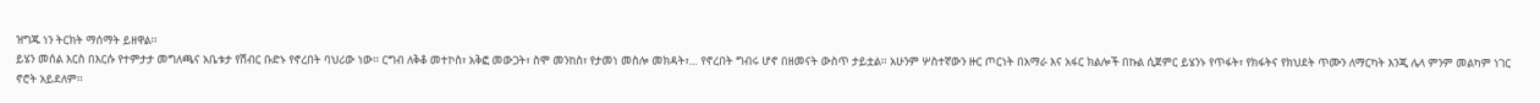ዝግጁ ነን ትርክት ማሰማት ይዘዋል፡፡
ይሄን መሰል እርስ በእርሱ የተምታታ መግለጫና አቤቱታ የሽብር ቡድኑ የኖረበት ባህሪው ነው፡፡ ርግብ ለቅቆ መተኮስ፣ አቅፎ መውጋት፣ ስሞ መንከስ፣ የታመነ መስሎ መክዳት፣… የኖረበት ግብሩ ሆኖ በዘመናት ውስጥ ታይቷል፡፡ አሁንም ሦስተኛውን ዙር ጦርነት በአማራ እና አፋር ክልሎች በኩል ሲጀምር ይሄንኑ የጥፋት፣ የክፋትና የክህደት ጥሙን ለማርካት እንጂ ሌላ ምንም መልካም ነገር ኖሮት አይደለም፡፡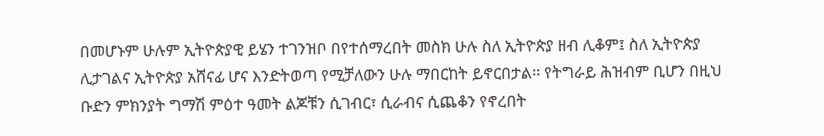በመሆኑም ሁሉም ኢትዮጵያዊ ይሄን ተገንዝቦ በየተሰማረበት መስክ ሁሉ ስለ ኢትዮጵያ ዘብ ሊቆም፤ ስለ ኢትዮጵያ ሊታገልና ኢትዮጵያ አሸናፊ ሆና እንድትወጣ የሚቻለውን ሁሉ ማበርከት ይኖርበታል፡፡ የትግራይ ሕዝብም ቢሆን በዚህ ቡድን ምክንያት ግማሽ ምዕተ ዓመት ልጆቹን ሲገብር፣ ሲራብና ሲጨቆን የኖረበት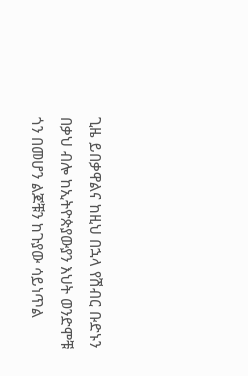ጊዜ ይበቃዋልና ከዚህ በኋላ የሽብር ቡድኑን በቃህ ብሎ ከኢትዮጵያውያን እህት ወንድሞቹ ጎን በመሆን ልጆቹን ከጉያው ሳይነጥል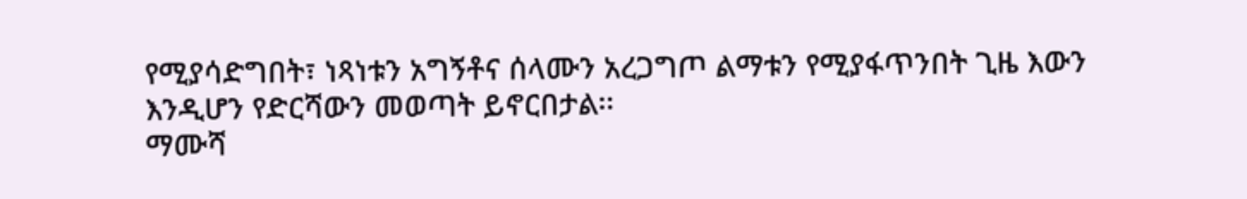የሚያሳድግበት፣ ነጻነቱን አግኝቶና ሰላሙን አረጋግጦ ልማቱን የሚያፋጥንበት ጊዜ እውን እንዲሆን የድርሻውን መወጣት ይኖርበታል፡፡
ማሙሻ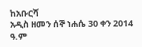ከአቡርሻ
አዲስ ዘመን ሰኞ ነሐሴ 30 ቀን 2014 ዓ.ም